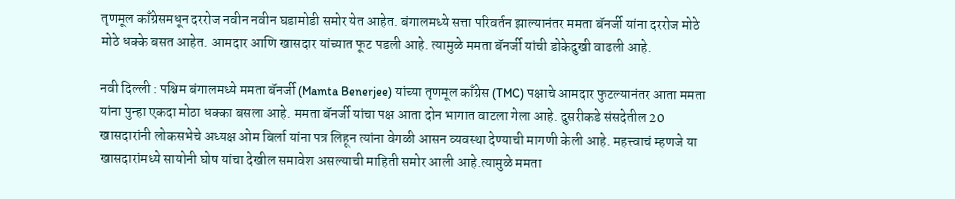तृणमूल काँग्रेसमधून दररोज नवीन नवीन घडामोडी समोर येत आहेत. बंगालमध्ये सत्ता परिवर्तन झाल्यानंतर ममता बॅनर्जी यांना दररोज मोठे मोठे धक्के बसत आहेत. आमदार आणि खासदार यांच्यात फूट पडली आहे. त्यामुळे ममता बॅनर्जी यांची डोकेदुखी वाढली आहे.

नवी दिल्ली : पश्चिम बंगालमध्ये ममता बॅनर्जी (Mamta Benerjee) यांच्या तृणमूल काँग्रेस (TMC) पक्षाचे आमदार फुटल्यानंतर आता ममता यांना पुन्हा एकदा मोठा धक्का बसला आहे. ममता बॅनर्जी यांचा पक्ष आता दोन भागात वाटला गेला आहे. दुसरीकडे संसदेतील 20 खासदारांनी लोकसभेचे अध्यक्ष ओम बिर्ला यांना पत्र लिहून त्यांना वेगळी आसन व्यवस्था देण्याची मागणी केली आहे. महत्त्वाचं म्हणजे या खासदारांमध्ये सायोनी घोष यांचा देखील समावेश असल्याची माहिती समोर आली आहे.त्यामुळे ममता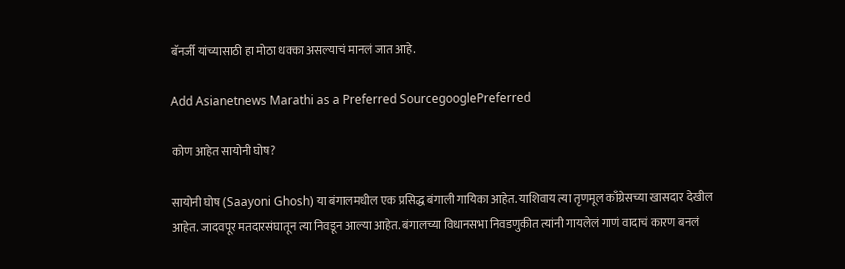बॅनर्जी यांच्यासाठी हा मोठा धक्का असल्याचं मानलं जात आहे.

Add Asianetnews Marathi as a Preferred SourcegooglePreferred

कोण आहेत सायोनी घोष?

सायोनी घोष (Saayoni Ghosh) या बंगालमधील एक प्रसिद्ध बंगाली गायिका आहेत. याशिवाय त्या तृणमूल काँग्रेसच्या खासदार देखील आहेत. जादवपूर मतदारसंघातून त्या निवडून आल्या आहेत. बंगालच्या विधानसभा निवडणुकीत त्यांनी गायलेलं गाणं वादाचं कारण बनलं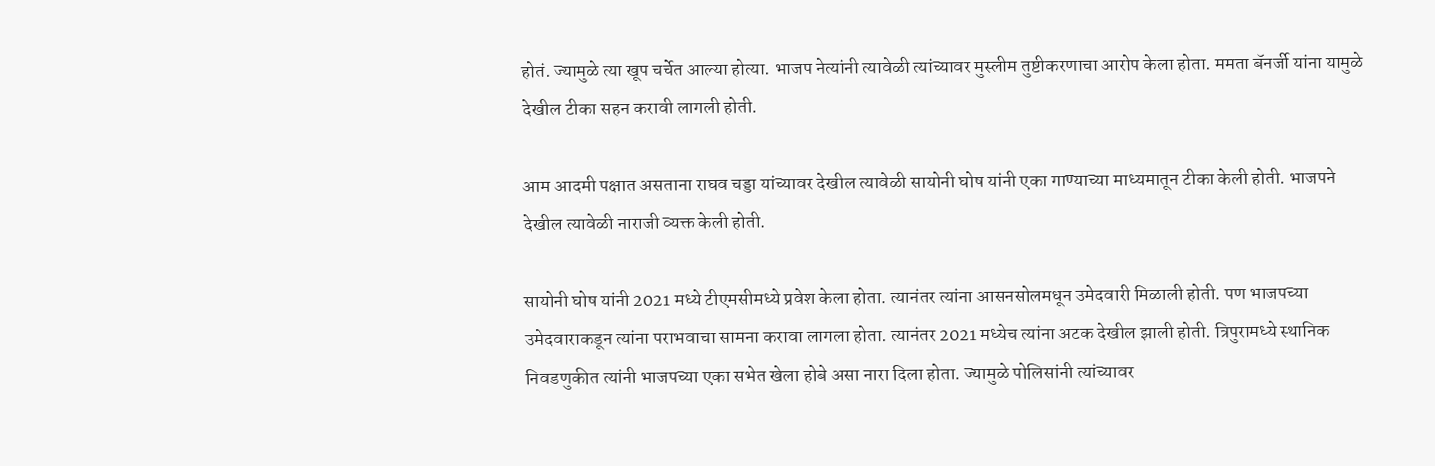होतं. ज्यामुळे त्या खूप चर्चेत आल्या होत्या. भाजप नेत्यांनी त्यावेळी त्यांच्यावर मुस्लीम तुष्टीकरणाचा आरोप केला होता. ममता बॅनर्जी यांना यामुळे देखील टीका सहन करावी लागली होती.

आम आदमी पक्षात असताना राघव चड्डा यांच्यावर देखील त्यावेळी सायोनी घोष यांनी एका गाण्याच्या माध्यमातून टीका केली होती. भाजपने देखील त्यावेळी नाराजी व्यक्त केली होती.

सायोनी घोष यांनी 2021 मध्ये टीएमसीमध्ये प्रवेश केला होता. त्यानंतर त्यांना आसनसोलमधून उमेदवारी मिळाली होती. पण भाजपच्या उमेदवाराकडून त्यांना पराभवाचा सामना करावा लागला होता. त्यानंतर 2021 मध्येच त्यांना अटक देखील झाली होती. त्रिपुरामध्ये स्थानिक निवडणुकीत त्यांनी भाजपच्या एका सभेत खेला होबे असा नारा दिला होता. ज्यामुळे पोलिसांनी त्यांच्यावर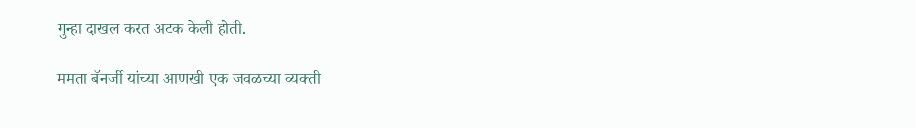गुन्हा दाखल करत अटक केली होती.

ममता बॅनर्जी यांच्या आणखी एक जवळच्या व्यक्ती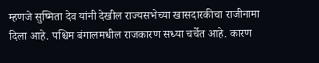म्हणजे सुष्मिता देव यांनी देखील राज्यसभेच्या खासदारकीचा राजीनामा दिला आहे. पश्चिम बंगालमधील राजकारण सध्या चर्चेत आहे. कारण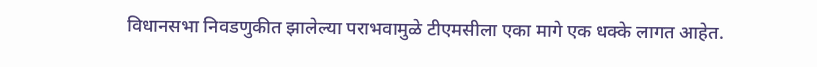विधानसभा निवडणुकीत झालेल्या पराभवामुळे टीएमसीला एका मागे एक धक्के लागत आहेत.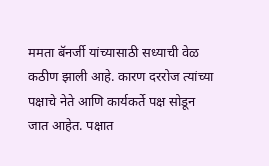ममता बॅनर्जी यांच्यासाठी सध्याची वेळ कठीण झाली आहे. कारण दररोज त्यांच्या पक्षाचे नेते आणि कार्यकर्ते पक्ष सोडून जात आहेत. पक्षात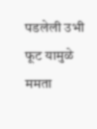पडलेली उभी फूट यामुळे ममता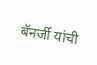बॅनर्जी यांची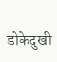डोकेदुखी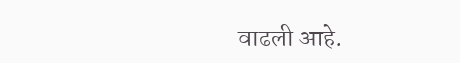वाढली आहे.